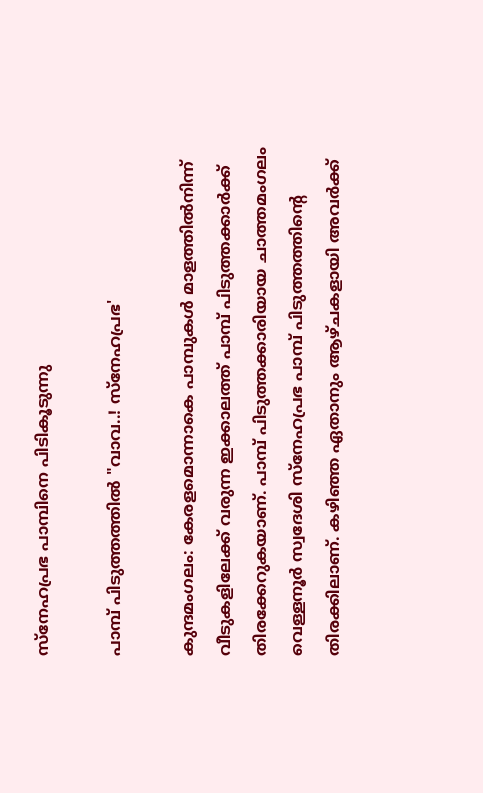സ്‌നേഹപ്രഭ പാമ്പിനെ പിടികൂടുന്നു

പാമ്പ് പിടുത്തത്തിൽ "വാവ..! സ്നേഹപ്രഭ'

കുന്ദമംഗലം: കേരളമൊന്നാകെ പാമ്പുകൾ മാളത്തിൽനിന്ന് വീടുകളിലേക്ക് വരുന്ന ഇക്കാലത്ത് പാമ്പ് പിടുത്തക്കാർക്ക് തിരക്കേറുകയാണ്. പാമ്പ് പിടുത്തക്കാരിയായ ചാത്തമംഗലം വെള്ളനൂർ സ്വദേശി സ്നേഹപ്രഭ പാമ്പ് പിടുത്തത്തിന്റെ തിരക്കിലാണ്. കഴിഞ്ഞ ഏതാനും ആഴ്ചകളായി അവർക്ക്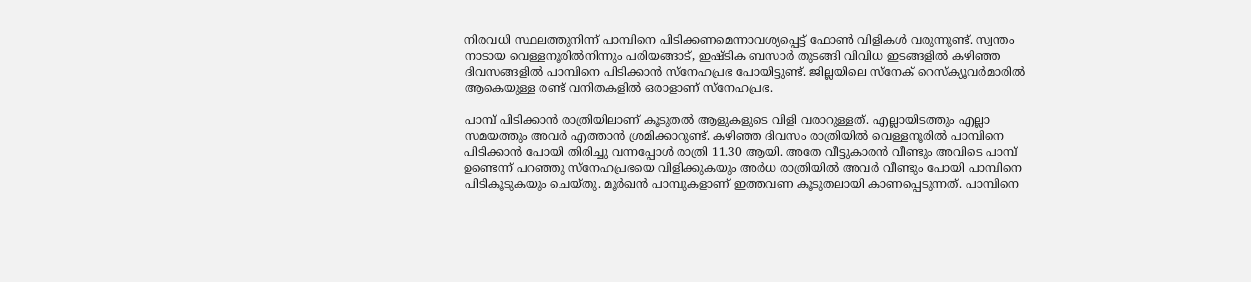നിരവധി സ്ഥലത്തുനിന്ന് പാമ്പിനെ പിടിക്കണമെന്നാവശ്യപ്പെട്ട് ഫോൺ വിളികൾ വരുന്നുണ്ട്. സ്വന്തം നാടായ വെള്ളനൂരിൽനിന്നും പരിയങ്ങാട്, ഇഷ്ടിക ബസാർ തുടങ്ങി വിവിധ ഇടങ്ങളിൽ കഴിഞ്ഞ ദിവസങ്ങളിൽ പാമ്പിനെ പിടിക്കാൻ സ്നേഹപ്രഭ പോയിട്ടുണ്ട്. ജില്ലയിലെ സ്നേക് റെസ്ക്യൂവർമാരിൽ ആകെയുള്ള രണ്ട് വനിതകളിൽ ഒരാളാണ് സ്നേഹപ്രഭ.

പാമ്പ് പിടിക്കാൻ രാത്രിയിലാണ് കൂടുതൽ ആളുകളുടെ വിളി വരാറുള്ളത്. എല്ലായിടത്തും എല്ലാ സമയത്തും അവർ എത്താൻ ശ്രമിക്കാറുണ്ട്. കഴിഞ്ഞ ദിവസം രാത്രിയിൽ വെള്ളനൂരിൽ പാമ്പിനെ പിടിക്കാൻ പോയി തിരിച്ചു വന്നപ്പോൾ രാത്രി 11.30 ആയി. അതേ വീട്ടുകാരൻ വീണ്ടും അവിടെ പാമ്പ് ഉണ്ടെന്ന് പറഞ്ഞു സ്‌നേഹപ്രഭയെ വിളിക്കുകയും അർധ രാത്രിയിൽ അവർ വീണ്ടും പോയി പാമ്പിനെ പിടികൂടുകയും ചെയ്തു. മൂർഖൻ പാമ്പുകളാണ് ഇത്തവണ കൂടുതലായി കാണപ്പെടുന്നത്. പാമ്പിനെ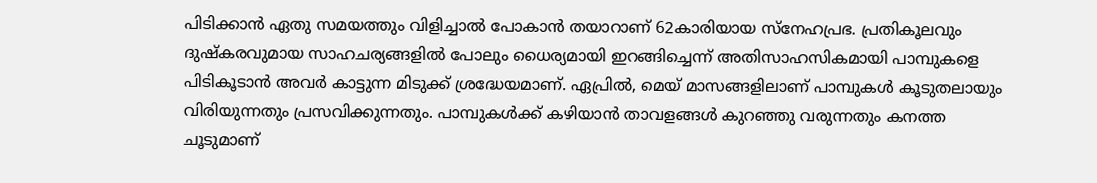പിടിക്കാൻ ഏതു സമയത്തും വിളിച്ചാൽ പോകാൻ തയാറാണ് 62കാരിയായ സ്‌നേഹപ്രഭ. പ്രതികൂലവും ദുഷ്കരവുമായ സാഹചര്യങ്ങളിൽ പോലും ധൈര്യമായി ഇറങ്ങിച്ചെന്ന് അതിസാഹസികമായി പാമ്പുകളെ പിടികൂടാൻ അവർ കാട്ടുന്ന മിടുക്ക് ശ്രദ്ധേയമാണ്. ഏപ്രിൽ, മെയ് മാസങ്ങളിലാണ് പാമ്പുകൾ കൂടുതലായും വിരിയുന്നതും പ്രസവിക്കുന്നതും. പാമ്പുകൾക്ക് കഴിയാൻ താവളങ്ങൾ കുറഞ്ഞു വരുന്നതും കനത്ത ചൂടുമാണ്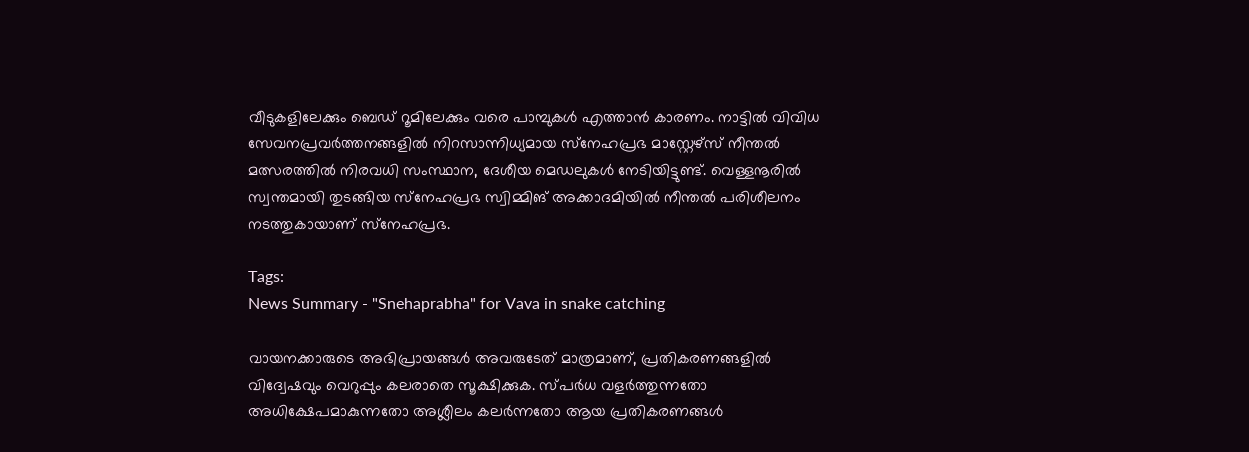വീടുകളിലേക്കും ബെഡ് റൂമിലേക്കും വരെ പാമ്പുകൾ എത്താൻ കാരണം. നാട്ടിൽ വിവിധ സേവനപ്രവർത്തനങ്ങളിൽ നിറസാന്നിധ്യമായ സ്‌നേഹപ്രഭ മാസ്റ്റേഴ്സ് നീന്തൽ മത്സരത്തിൽ നിരവധി സംസ്ഥാന, ദേശീയ മെഡലുകൾ നേടിയിട്ടുണ്ട്. വെള്ളനൂരിൽ സ്വന്തമായി തുടങ്ങിയ സ്‌നേഹപ്രഭ സ്വിമ്മിങ് അക്കാദമിയിൽ നീന്തൽ പരിശീലനം നടത്തുകായാണ് സ്‌നേഹപ്രഭ.

Tags:
News Summary - "Snehaprabha" for Vava in snake catching

വായനക്കാരുടെ അഭിപ്രായങ്ങള്‍ അവരുടേത് മാത്രമാണ്, പ്രതികരണങ്ങളിൽ വിദ്വേഷവും വെറുപ്പും കലരാതെ സൂക്ഷിക്കുക. സ്പർധ വളർത്തുന്നതോ അധിക്ഷേപമാകുന്നതോ അശ്ലീലം കലർന്നതോ ആയ പ്രതികരണങ്ങൾ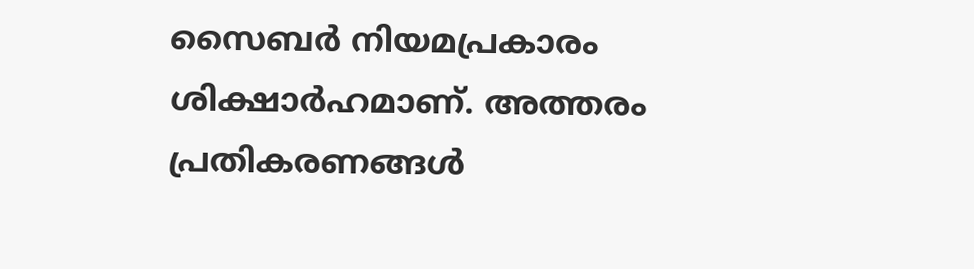സൈബർ നിയമപ്രകാരം ശിക്ഷാർഹമാണ്. അത്തരം പ്രതികരണങ്ങൾ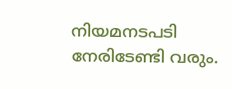നിയമനടപടി നേരിടേണ്ടി വരും.